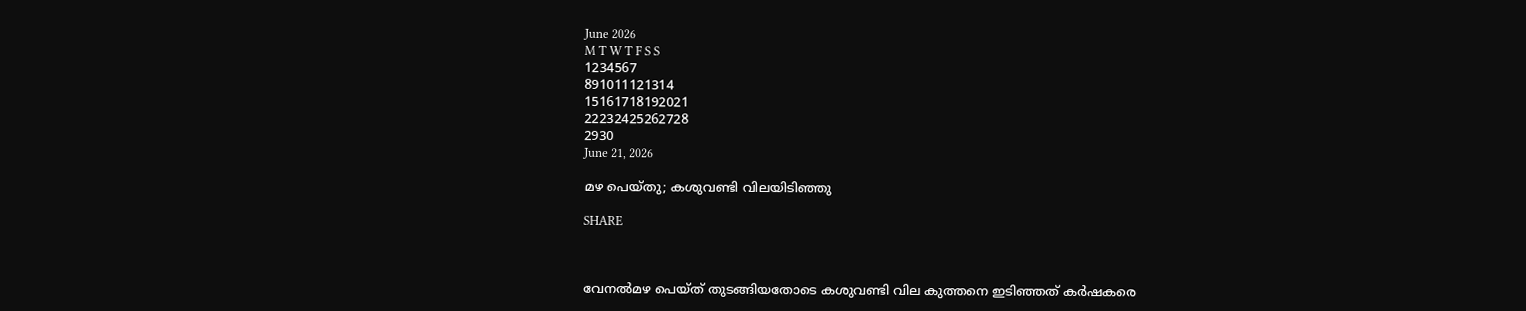June 2026
M T W T F S S
1234567
891011121314
15161718192021
22232425262728
2930
June 21, 2026

മഴ പെയ്തു; കശുവണ്ടി വിലയിടിഞ്ഞു

SHARE



വേനല്‍മഴ പെയ്ത് തുടങ്ങിയതോടെ കശുവണ്ടി വില കുത്തനെ ഇടിഞ്ഞത് കർഷകരെ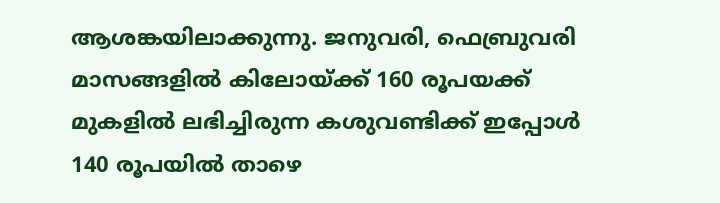ആശങ്കയിലാക്കുന്നു. ജനുവരി, ഫെബ്രുവരി മാസങ്ങളില്‍ കിലോയ്ക്ക് 160 രൂപയക്ക് മുകളില്‍ ലഭിച്ചിരുന്ന കശുവണ്ടിക്ക് ഇപ്പോള്‍ 140 രൂപയില്‍ താഴെ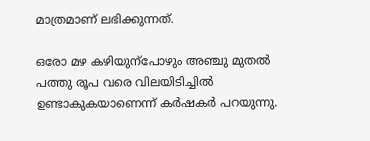മാത്രമാണ് ലഭിക്കുന്നത്.

ഒരോ മഴ കഴിയുന്പോഴും അഞ്ചു മുതല്‍ പത്തു രൂപ വരെ വിലയിടിച്ചില്‍ ഉണ്ടാകുകയാണെന്ന് കർഷകർ പറയുന്നു.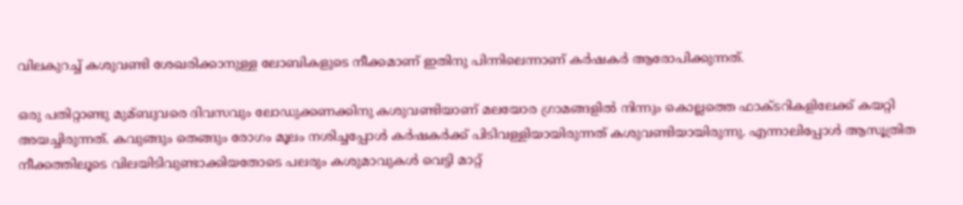വിലകുറച്ച്‌ കശുവണ്ടി ശേഖരിക്കാനുള്ള ലോബികളുടെ നീക്കമാണ് ഇതിനു പിന്നിലെന്നാണ് കർഷകർ ആരോപിക്കുന്നത്.

ഒരു പതിറ്റാണ്ടു മുമ്ബുവരെ ദിവസവും ലോഡുക്കണക്കിനു കശുവണ്ടിയാണ് മലയോര ഗ്രാമങ്ങളില്‍ നിന്നും കൊല്ലത്തെ ഫാക്ട‌റികളിലേക്ക് കയറ്റി അയച്ചിരുന്നത്. കവുങ്ങും തെങ്ങും രോഗം മൂലം നശിച്ചപ്പോള്‍ കർഷകർക്ക് പിടിവള്ളിയായിരുന്നത് കശുവണ്ടിയായിരുന്നു. എന്നാലിപ്പോള്‍ ആസൂത്രിത നീക്കത്തിലൂടെ വിലയിടിവുണ്ടാക്കിയതോടെ പലരും കശുമാവുകള്‍ വെട്ടി മാറ്റ്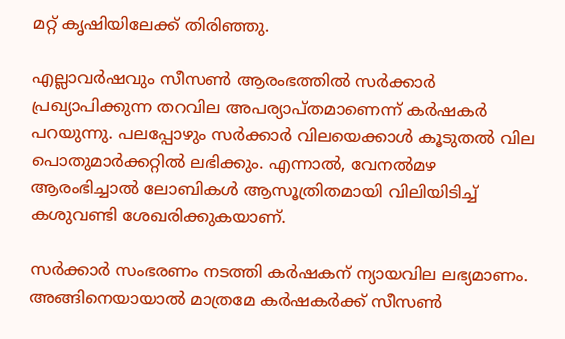മറ്റ് കൃഷിയിലേക്ക് തിരിഞ്ഞു.

എല്ലാവർഷവും സീസണ്‍ ആരംഭത്തില്‍ സർക്കാർ പ്രഖ്യാപിക്കുന്ന തറവില അപര്യാപ്തമാണെന്ന് കർഷകർ പറയുന്നു. പലപ്പോഴും സർക്കാർ വിലയെക്കാള്‍ കൂടുതല്‍ വില പൊതുമാർക്കറ്റില്‍ ലഭിക്കും. എന്നാല്‍, വേനല്‍മഴ ആരംഭിച്ചാല്‍ ലോബികള്‍ ആസൂത്രിതമായി വിലിയിടിച്ച്‌ കശുവണ്ടി ശേഖരിക്കുകയാണ്.

സർക്കാർ സംഭരണം നടത്തി കർഷകന് ന്യായവില ലഭ്യമാണം. അങ്ങിനെയായാല്‍ മാത്രമേ കർഷകർക്ക് സീസണ്‍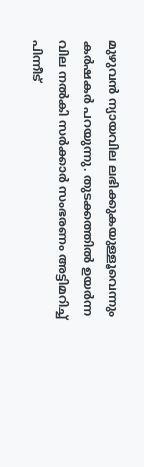മുഴുവൻ ന്യായവില ലഭിക്കുകയുള്ളൂവെന്നും കർഷകർ പറയുന്നു. തുടക്കത്തില്‍ ഉയർന്ന വില നല്‍കി സർക്കാർ സംഭരണം അട്ടിമറിച്ച്‌ പിന്നീട്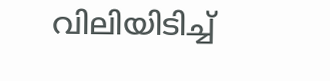വിലിയിടിച്ച്‌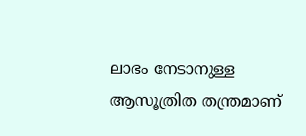ലാഭം നേടാനുള്ള ആസൂത്രിത തന്ത്രമാണ്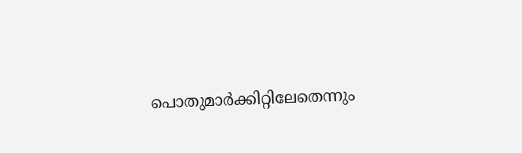പൊതുമാർക്കിറ്റിലേതെന്നും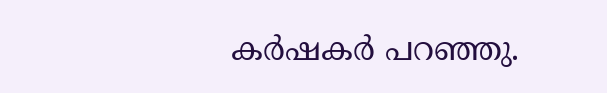കർഷകർ പറഞ്ഞു.